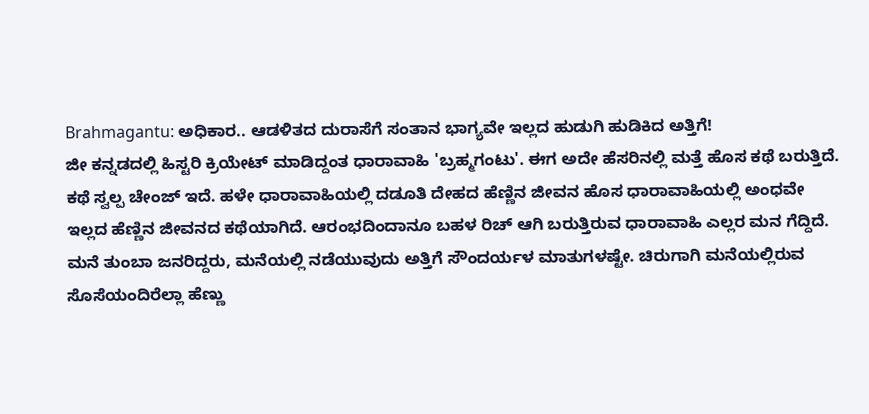Brahmagantu: ಅಧಿಕಾರ.. ಆಡಳಿತದ ದುರಾಸೆಗೆ ಸಂತಾನ ಭಾಗ್ಯವೇ ಇಲ್ಲದ ಹುಡುಗಿ ಹುಡಿಕಿದ ಅತ್ತಿಗೆ!
ಜೀ ಕನ್ನಡದಲ್ಲಿ ಹಿಸ್ಟರಿ ಕ್ರಿಯೇಟ್ ಮಾಡಿದ್ದಂತ ಧಾರಾವಾಹಿ 'ಬ್ರಹ್ಮಗಂಟು'. ಈಗ ಅದೇ ಹೆಸರಿನಲ್ಲಿ ಮತ್ತೆ ಹೊಸ ಕಥೆ ಬರುತ್ತಿದೆ. ಕಥೆ ಸ್ವಲ್ಪ ಚೇಂಜ್ ಇದೆ. ಹಳೇ ಧಾರಾವಾಹಿಯಲ್ಲಿ ದಡೂತಿ ದೇಹದ ಹೆಣ್ಣಿನ ಜೀವನ ಹೊಸ ಧಾರಾವಾಹಿಯಲ್ಲಿ ಅಂಧವೇ ಇಲ್ಲದ ಹೆಣ್ಣಿನ ಜೀವನದ ಕಥೆಯಾಗಿದೆ. ಆರಂಭದಿಂದಾನೂ ಬಹಳ ರಿಚ್ ಆಗಿ ಬರುತ್ತಿರುವ ಧಾರಾವಾಹಿ ಎಲ್ಲರ ಮನ ಗೆದ್ದಿದೆ.
ಮನೆ ತುಂಬಾ ಜನರಿದ್ದರು, ಮನೆಯಲ್ಲಿ ನಡೆಯುವುದು ಅತ್ತಿಗೆ ಸೌಂದರ್ಯಳ ಮಾತುಗಳಷ್ಟೇ. ಚಿರುಗಾಗಿ ಮನೆಯಲ್ಲಿರುವ ಸೊಸೆಯಂದಿರೆಲ್ಲಾ ಹೆಣ್ಣು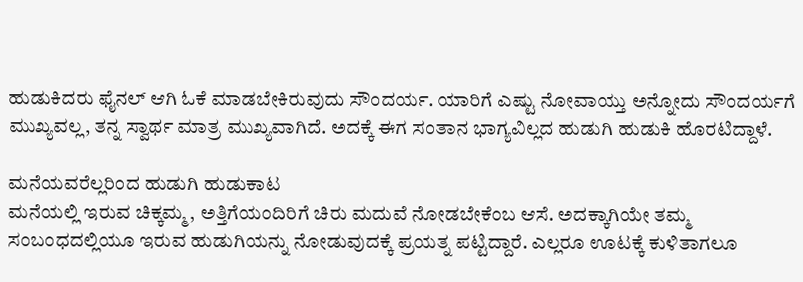ಹುಡುಕಿದರು ಫೈನಲ್ ಆಗಿ ಓಕೆ ಮಾಡಬೇಕಿರುವುದು ಸೌಂದರ್ಯ. ಯಾರಿಗೆ ಎಷ್ಟು ನೋವಾಯ್ತು ಅನ್ನೋದು ಸೌಂದರ್ಯಗೆ ಮುಖ್ಯವಲ್ಲ, ತನ್ನ ಸ್ವಾರ್ಥ ಮಾತ್ರ ಮುಖ್ಯವಾಗಿದೆ. ಅದಕ್ಕೆ ಈಗ ಸಂತಾನ ಭಾಗ್ಯವಿಲ್ಲದ ಹುಡುಗಿ ಹುಡುಕಿ ಹೊರಟಿದ್ದಾಳೆ.

ಮನೆಯವರೆಲ್ಲರಿಂದ ಹುಡುಗಿ ಹುಡುಕಾಟ
ಮನೆಯಲ್ಲಿ ಇರುವ ಚಿಕ್ಕಮ್ಮ, ಅತ್ತಿಗೆಯಂದಿರಿಗೆ ಚಿರು ಮದುವೆ ನೋಡಬೇಕೆಂಬ ಆಸೆ. ಅದಕ್ಕಾಗಿಯೇ ತಮ್ಮ ಸಂಬಂಧದಲ್ಲಿಯೂ ಇರುವ ಹುಡುಗಿಯನ್ನು ನೋಡುವುದಕ್ಕೆ ಪ್ರಯತ್ನ ಪಟ್ಟಿದ್ದಾರೆ. ಎಲ್ಲರೂ ಊಟಕ್ಕೆ ಕುಳಿತಾಗಲೂ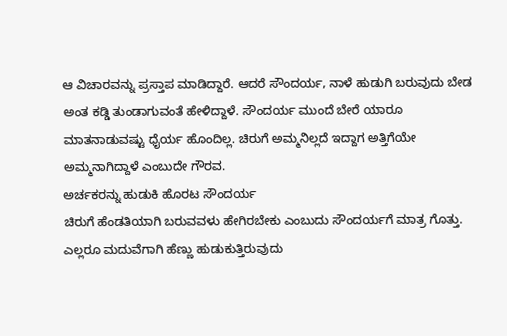ಆ ವಿಚಾರವನ್ನು ಪ್ರಸ್ತಾಪ ಮಾಡಿದ್ದಾರೆ. ಆದರೆ ಸೌಂದರ್ಯ, ನಾಳೆ ಹುಡುಗಿ ಬರುವುದು ಬೇಡ ಅಂತ ಕಡ್ಡಿ ತುಂಡಾಗುವಂತೆ ಹೇಳಿದ್ದಾಳೆ. ಸೌಂದರ್ಯ ಮುಂದೆ ಬೇರೆ ಯಾರೂ ಮಾತನಾಡುವಷ್ಟು ಧೈರ್ಯ ಹೊಂದಿಲ್ಲ. ಚಿರುಗೆ ಅಮ್ಮನಿಲ್ಲದೆ ಇದ್ದಾಗ ಅತ್ತಿಗೆಯೇ ಅಮ್ಮನಾಗಿದ್ದಾಳೆ ಎಂಬುದೇ ಗೌರವ.
ಅರ್ಚಕರನ್ನು ಹುಡುಕಿ ಹೊರಟ ಸೌಂದರ್ಯ
ಚಿರುಗೆ ಹೆಂಡತಿಯಾಗಿ ಬರುವವಳು ಹೇಗಿರಬೇಕು ಎಂಬುದು ಸೌಂದರ್ಯಗೆ ಮಾತ್ರ ಗೊತ್ತು. ಎಲ್ಲರೂ ಮದುವೆಗಾಗಿ ಹೆಣ್ಣು ಹುಡುಕುತ್ತಿರುವುದು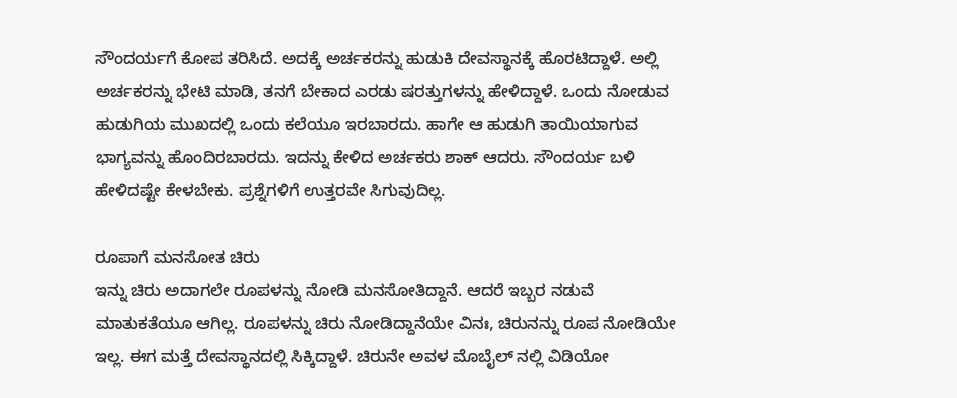ಸೌಂದರ್ಯಗೆ ಕೋಪ ತರಿಸಿದೆ. ಅದಕ್ಕೆ ಅರ್ಚಕರನ್ನು ಹುಡುಕಿ ದೇವಸ್ಥಾನಕ್ಕೆ ಹೊರಟಿದ್ದಾಳೆ. ಅಲ್ಲಿ ಅರ್ಚಕರನ್ನು ಭೇಟಿ ಮಾಡಿ, ತನಗೆ ಬೇಕಾದ ಎರಡು ಷರತ್ತುಗಳನ್ನು ಹೇಳಿದ್ದಾಳೆ. ಒಂದು ನೋಡುವ ಹುಡುಗಿಯ ಮುಖದಲ್ಲಿ ಒಂದು ಕಲೆಯೂ ಇರಬಾರದು. ಹಾಗೇ ಆ ಹುಡುಗಿ ತಾಯಿಯಾಗುವ ಭಾಗ್ಯವನ್ನು ಹೊಂದಿರಬಾರದು. ಇದನ್ನು ಕೇಳಿದ ಅರ್ಚಕರು ಶಾಕ್ ಆದರು. ಸೌಂದರ್ಯ ಬಳಿ ಹೇಳಿದಷ್ಟೇ ಕೇಳಬೇಕು. ಪ್ರಶ್ನೆಗಳಿಗೆ ಉತ್ತರವೇ ಸಿಗುವುದಿಲ್ಲ.

ರೂಪಾಗೆ ಮನಸೋತ ಚಿರು
ಇನ್ನು ಚಿರು ಅದಾಗಲೇ ರೂಪಳನ್ನು ನೋಡಿ ಮನಸೋತಿದ್ದಾನೆ. ಆದರೆ ಇಬ್ಬರ ನಡುವೆ ಮಾತುಕತೆಯೂ ಆಗಿಲ್ಲ. ರೂಪಳನ್ನು ಚಿರು ನೋಡಿದ್ದಾನೆಯೇ ವಿನಃ, ಚಿರುನನ್ನು ರೂಪ ನೋಡಿಯೇ ಇಲ್ಲ. ಈಗ ಮತ್ತೆ ದೇವಸ್ಥಾನದಲ್ಲಿ ಸಿಕ್ಕಿದ್ದಾಳೆ. ಚಿರುನೇ ಅವಳ ಮೊಬೈಲ್ ನಲ್ಲಿ ವಿಡಿಯೋ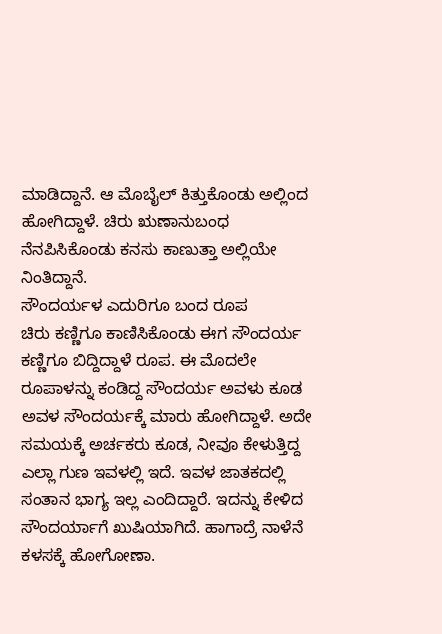ಮಾಡಿದ್ದಾನೆ. ಆ ಮೊಬೈಲ್ ಕಿತ್ತುಕೊಂಡು ಅಲ್ಲಿಂದ ಹೋಗಿದ್ದಾಳೆ. ಚಿರು ಋಣಾನುಬಂಧ ನೆನಪಿಸಿಕೊಂಡು ಕನಸು ಕಾಣುತ್ತಾ ಅಲ್ಲಿಯೇ ನಿಂತಿದ್ದಾನೆ.
ಸೌಂದರ್ಯಳ ಎದುರಿಗೂ ಬಂದ ರೂಪ
ಚಿರು ಕಣ್ಣಿಗೂ ಕಾಣಿಸಿಕೊಂಡು ಈಗ ಸೌಂದರ್ಯ ಕಣ್ಣಿಗೂ ಬಿದ್ದಿದ್ದಾಳೆ ರೂಪ. ಈ ಮೊದಲೇ ರೂಪಾಳನ್ನು ಕಂಡಿದ್ದ ಸೌಂದರ್ಯ ಅವಳು ಕೂಡ ಅವಳ ಸೌಂದರ್ಯಕ್ಕೆ ಮಾರು ಹೋಗಿದ್ದಾಳೆ. ಅದೇ ಸಮಯಕ್ಕೆ ಅರ್ಚಕರು ಕೂಡ, ನೀವೂ ಕೇಳುತ್ತಿದ್ದ ಎಲ್ಲಾ ಗುಣ ಇವಳಲ್ಲಿ ಇದೆ. ಇವಳ ಜಾತಕದಲ್ಲಿ ಸಂತಾನ ಭಾಗ್ಯ ಇಲ್ಲ ಎಂದಿದ್ದಾರೆ. ಇದನ್ನು ಕೇಳಿದ ಸೌಂದರ್ಯಾಗೆ ಖುಷಿಯಾಗಿದೆ. ಹಾಗಾದ್ರೆ ನಾಳೆನೆ ಕಳಸಕ್ಕೆ ಹೋಗೋಣಾ.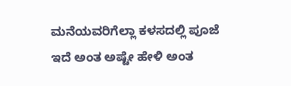ಮನೆಯವರಿಗೆಲ್ಲಾ ಕಳಸದಲ್ಲಿ ಪೂಜೆ ಇದೆ ಅಂತ ಅಷ್ಟೇ ಹೇಳಿ ಅಂತ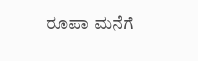ರೂಪಾ ಮನೆಗೆ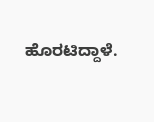ಹೊರಟಿದ್ದಾಳೆ.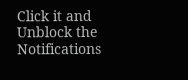Click it and Unblock the Notifications